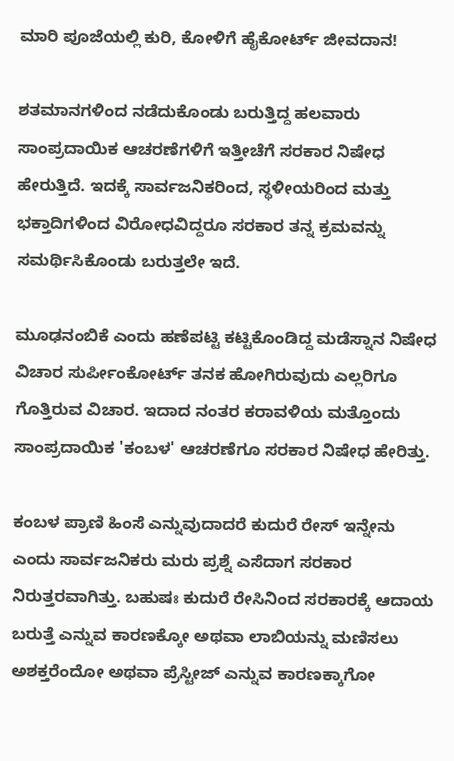ಮಾರಿ ಪೂಜೆಯಲ್ಲಿ ಕುರಿ, ಕೋಳಿಗೆ ಹೈಕೋರ್ಟ್ ಜೀವದಾನ!

ಶತಮಾನಗಳಿಂದ ನಡೆದುಕೊಂಡು ಬರುತ್ತಿದ್ದ ಹಲವಾರು ಸಾಂಪ್ರದಾಯಿಕ ಆಚರಣೆಗಳಿಗೆ ಇತ್ತೀಚೆಗೆ ಸರಕಾರ ನಿಷೇಧ ಹೇರುತ್ತಿದೆ. ಇದಕ್ಕೆ ಸಾರ್ವಜನಿಕರಿಂದ, ಸ್ಥಳೀಯರಿಂದ ಮತ್ತು ಭಕ್ತಾದಿಗಳಿಂದ ವಿರೋಧವಿದ್ದರೂ ಸರಕಾರ ತನ್ನ ಕ್ರಮವನ್ನು ಸಮರ್ಥಿಸಿಕೊಂಡು ಬರುತ್ತಲೇ ಇದೆ.

ಮೂಢನಂಬಿಕೆ ಎಂದು ಹಣೆಪಟ್ಟಿ ಕಟ್ಟಿಕೊಂಡಿದ್ದ ಮಡೆಸ್ನಾನ ನಿಷೇಧ ವಿಚಾರ ಸುರ್ಪೀಂಕೋರ್ಟ್ ತನಕ ಹೋಗಿರುವುದು ಎಲ್ಲರಿಗೂ ಗೊತ್ತಿರುವ ವಿಚಾರ. ಇದಾದ ನಂತರ ಕರಾವಳಿಯ ಮತ್ತೊಂದು ಸಾಂಪ್ರದಾಯಿಕ 'ಕಂಬಳ' ಆಚರಣೆಗೂ ಸರಕಾರ ನಿಷೇಧ ಹೇರಿತ್ತು.

ಕಂಬಳ ಪ್ರಾಣಿ ಹಿಂಸೆ ಎನ್ನುವುದಾದರೆ ಕುದುರೆ ರೇಸ್ ಇನ್ನೇನು ಎಂದು ಸಾರ್ವಜನಿಕರು ಮರು ಪ್ರಶ್ನೆ ಎಸೆದಾಗ ಸರಕಾರ ನಿರುತ್ತರವಾಗಿತ್ತು. ಬಹುಷಃ ಕುದುರೆ ರೇಸಿನಿಂದ ಸರಕಾರಕ್ಕೆ ಆದಾಯ ಬರುತ್ತೆ ಎನ್ನುವ ಕಾರಣಕ್ಕೋ ಅಥವಾ ಲಾಬಿಯನ್ನು ಮಣಿಸಲು ಅಶಕ್ತರೆಂದೋ ಅಥವಾ ಪ್ರೆಸ್ಟೀಜ್ ಎನ್ನುವ ಕಾರಣಕ್ಕಾಗೋ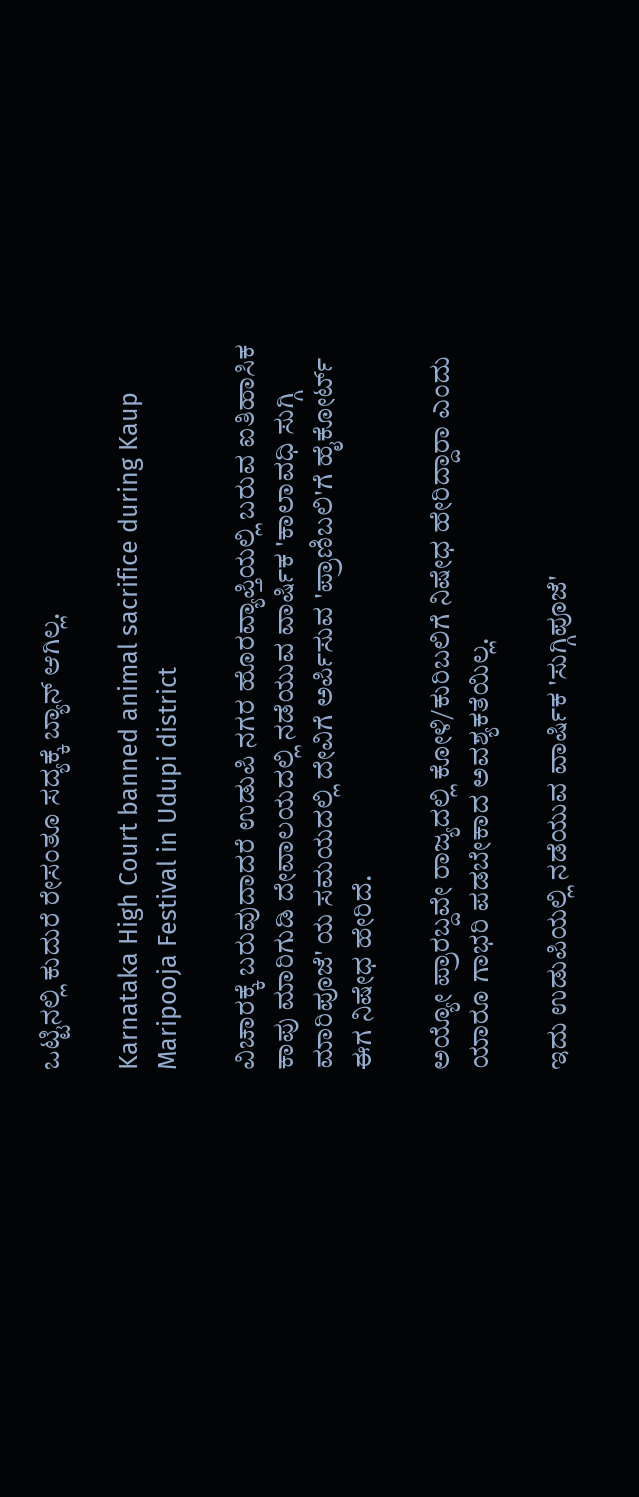ಒಟ್ಟಿನಲ್ಲಿ ಕುದುರೆ ರೇಸಂತೂ ಸದ್ಯಕ್ಕೆ ಬ್ಯಾನ್ ಆಗಿಲ್ಲ.

Karnataka High Court banned animal sacrifice during Kaup Maripooja Festival in Udupi district

ವಿಚಾರಕ್ಕೆ ಬರುವುದಾದರೆ ಉಡುಪಿ ನಗರ ಹೊರವ್ಯಾಪ್ತಿಯಲ್ಲಿ ಬರುವ ಐತಿಹಾಸಿಕ ಕಾಪು ಮಾರಿಗುಡಿ ದೇವಾಲಯದಲ್ಲಿ ನಡೆಯುವ ವಾರ್ಷಿಕ 'ಕಾಲಾವಧಿ ಸುಗ್ಗಿ ಮಾರಿಪೂಜೆ' ಯ ಸಮಯದಲ್ಲಿ ದೇವಿಗೆ ಅರ್ಪಿಸುವ 'ಪ್ರಾಣಿಬಲಿ'ಗೆ ಹೈಕೋರ್ಟ್ ಈಗ ನಿಷೇಧ ಹೇರಿದೆ.

ಅಯ್ಯೋ ಪ್ರಾರಬ್ದವೇ ರಾಜ್ಯದಲ್ಲಿ ಕೋಳಿ/ಕುರಿಬಲಿಗೆ ನಿಷೇಧ ಹೇರಿದ್ದಾರಾ ಎಂದು ಯಾರೂ ಗಾಭರಿ ಪಡಬೇಕಾದ ಅವಶ್ಯಕತೆಯಿಲ್ಲ.

ಇದು ಉಡುಪಿಯಲ್ಲಿ ನಡೆಯುವ ವಾರ್ಷಿಕ 'ಸುಗ್ಗಿಪೂಜೆ'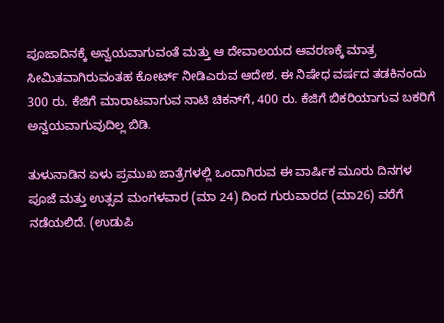ಪೂಜಾದಿನಕ್ಕೆ ಅನ್ವಯವಾಗುವಂತೆ ಮತ್ತು ಆ ದೇವಾಲಯದ ಆವರಣಕ್ಕೆ ಮಾತ್ರ ಸೀಮಿತವಾಗಿರುವಂತಹ ಕೋರ್ಟ್ ನೀಡಿಎರುವ ಆದೇಶ. ಈ ನಿಷೇಧ ವರ್ಷದ ತಡಕಿನಂದು 300 ರು. ಕೆಜಿಗೆ ಮಾರಾಟವಾಗುವ ನಾಟಿ ಚಿಕನ್‌ಗೆ, 400 ರು. ಕೆಜಿಗೆ ಬಿಕರಿಯಾಗುವ ಬಕರಿಗೆ ಅನ್ವಯವಾಗುವುದಿಲ್ಲ ಬಿಡಿ.

ತುಳುನಾಡಿನ ಏಳು ಪ್ರಮುಖ ಜಾತ್ರೆಗಳಲ್ಲಿ ಒಂದಾಗಿರುವ ಈ ವಾರ್ಷಿಕ ಮೂರು ದಿನಗಳ ಪೂಜೆ ಮತ್ತು ಉತ್ಸವ ಮಂಗಳವಾರ (ಮಾ 24) ದಿಂದ ಗುರುವಾರದ (ಮಾ26) ವರೆಗೆ ನಡೆಯಲಿದೆ. (ಉಡುಪಿ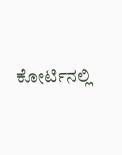ಕೋರ್ಟಿನಲ್ಲಿ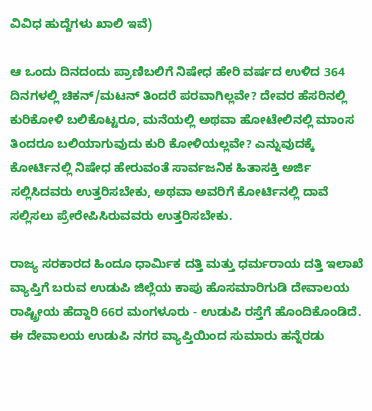ವಿವಿಧ ಹುದ್ದೆಗಳು ಖಾಲಿ ಇವೆ)

ಆ ಒಂದು ದಿನದಂದು ಪ್ರಾಣಿಬಲಿಗೆ ನಿಷೇಧ ಹೇರಿ ವರ್ಷದ ಉಳಿದ 364 ದಿನಗಳಲ್ಲಿ ಚಿಕನ್/ಮಟನ್ ತಿಂದರೆ ಪರವಾಗಿಲ್ಲವೇ? ದೇವರ ಹೆಸರಿನಲ್ಲಿ ಕುರಿಕೋಳಿ ಬಲಿಕೊಟ್ಟರೂ, ಮನೆಯಲ್ಲಿ ಅಥವಾ ಹೋಟೇಲಿನಲ್ಲಿ ಮಾಂಸ ತಿಂದರೂ ಬಲಿಯಾಗುವುದು ಕುರಿ ಕೋಳಿಯಲ್ಲವೇ? ಎನ್ನುವುದಕ್ಕೆ ಕೋರ್ಟಿನಲ್ಲಿ ನಿಷೇಧ ಹೇರುವಂತೆ ಸಾರ್ವಜನಿಕ ಹಿತಾಸಕ್ತಿ ಅರ್ಜಿ ಸಲ್ಲಿಸಿದವರು ಉತ್ತರಿಸಬೇಕು, ಅಥವಾ ಅವರಿಗೆ ಕೋರ್ಟಿನಲ್ಲಿ ದಾವೆ ಸಲ್ಲಿಸಲು ಪ್ರೇರೇಪಿಸಿರುವವರು ಉತ್ತರಿಸಬೇಕು.

ರಾಜ್ಯ ಸರಕಾರದ ಹಿಂದೂ ಧಾರ್ಮಿಕ ದತ್ತಿ ಮತ್ತು ಧರ್ಮರಾಯ ದತ್ತಿ ಇಲಾಖೆ ವ್ಯಾಪ್ತಿಗೆ ಬರುವ ಉಡುಪಿ ಜಿಲ್ಲೆಯ ಕಾಪು ಹೊಸಮಾರಿಗುಡಿ ದೇವಾಲಯ ರಾಷ್ಟ್ರೀಯ ಹೆದ್ದಾರಿ 66ರ ಮಂಗಳೂರು - ಉಡುಪಿ ರಸ್ತೆಗೆ ಹೊಂದಿಕೊಂಡಿದೆ. ಈ ದೇವಾಲಯ ಉಡುಪಿ ನಗರ ವ್ಯಾಪ್ತಿಯಿಂದ ಸುಮಾರು ಹನ್ನೆರಡು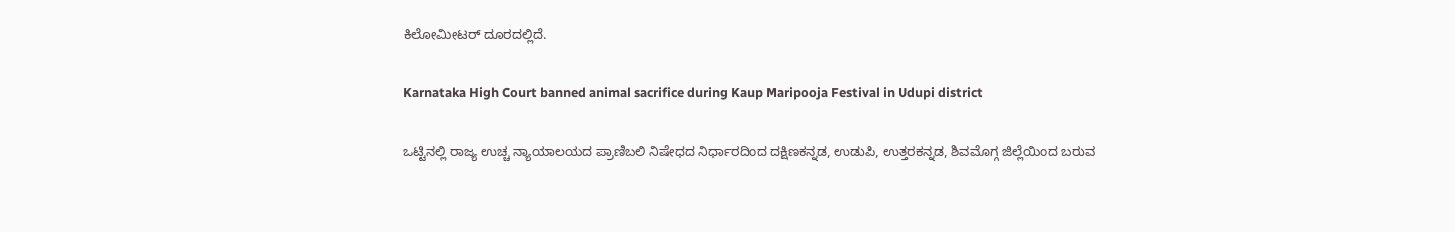ಕಿಲೋಮೀಟರ್ ದೂರದಲ್ಲಿದೆ.

Karnataka High Court banned animal sacrifice during Kaup Maripooja Festival in Udupi district

ಒಟ್ಟಿನಲ್ಲಿ ರಾಜ್ಯ ಉಚ್ಚ ನ್ಯಾಯಾಲಯದ ಪ್ರಾಣಿಬಲಿ ನಿಷೇಧದ ನಿರ್ಧಾರದಿಂದ ದಕ್ಷಿಣಕನ್ನಡ, ಉಡುಪಿ, ಉತ್ತರಕನ್ನಡ, ಶಿವಮೊಗ್ಗ ಜಿಲ್ಲೆಯಿಂದ ಬರುವ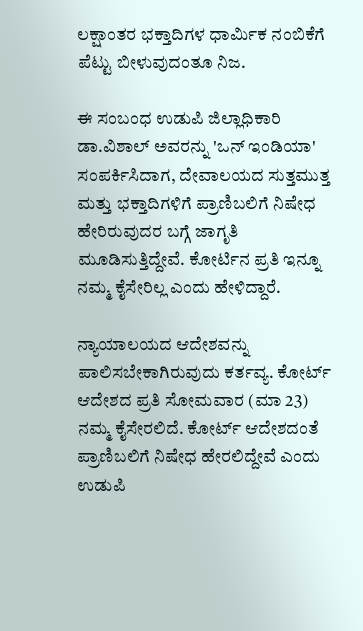ಲಕ್ಷಾಂತರ ಭಕ್ತಾದಿಗಳ ಧಾರ್ಮಿಕ ನಂಬಿಕೆಗೆ ಪೆಟ್ಟು ಬೀಳುವುದಂತೂ ನಿಜ.

ಈ ಸಂಬಂಧ ಉಡುಪಿ ಜಿಲ್ಲಾಧಿಕಾರಿ ಡಾ.ವಿಶಾಲ್ ಅವರನ್ನು 'ಒನ್ ಇಂಡಿಯಾ' ಸಂಪರ್ಕಿಸಿದಾಗ, ದೇವಾಲಯದ ಸುತ್ತಮುತ್ತ ಮತ್ತು ಭಕ್ತಾದಿಗಳಿಗೆ ಪ್ರಾಣಿಬಲಿಗೆ ನಿಷೇಧ ಹೇರಿರುವುದರ ಬಗ್ಗೆ ಜಾಗೃತಿ ಮೂಡಿಸುತ್ತಿದ್ದೇವೆ. ಕೋರ್ಟಿನ ಪ್ರತಿ ಇನ್ನೂ ನಮ್ಮ ಕೈಸೇರಿಲ್ಲ ಎಂದು ಹೇಳಿದ್ದಾರೆ.

ನ್ಯಾಯಾಲಯದ ಆದೇಶವನ್ನು ಪಾಲಿಸಬೇಕಾಗಿರುವುದು ಕರ್ತವ್ಯ. ಕೋರ್ಟ್ ಆದೇಶದ ಪ್ರತಿ ಸೋಮವಾರ (ಮಾ 23) ನಮ್ಮ ಕೈಸೇರಲಿದೆ. ಕೋರ್ಟ್ ಆದೇಶದಂತೆ ಪ್ರಾಣಿಬಲಿಗೆ ನಿಷೇಧ ಹೇರಲಿದ್ದೇವೆ ಎಂದು ಉಡುಪಿ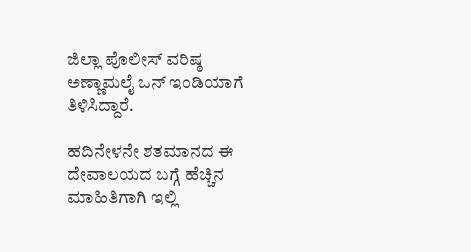ಜಿಲ್ಲಾ ಪೊಲೀಸ್ ವರಿಷ್ಠ ಅಣ್ಣಾಮಲೈ ಒನ್ ಇಂಡಿಯಾಗೆ ತಿಳಿಸಿದ್ದಾರೆ.

ಹದಿನೇಳನೇ ಶತಮಾನದ ಈ ದೇವಾಲಯದ ಬಗ್ಗೆ ಹೆಚ್ಚಿನ ಮಾಹಿತಿಗಾಗಿ ಇಲ್ಲಿ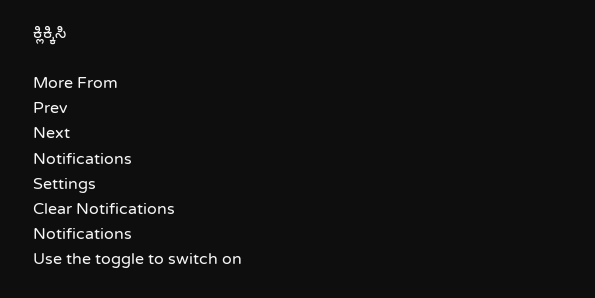ಕ್ಲಿಕ್ಕಿಸಿ

More From
Prev
Next
Notifications
Settings
Clear Notifications
Notifications
Use the toggle to switch on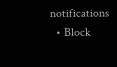notifications
  • Block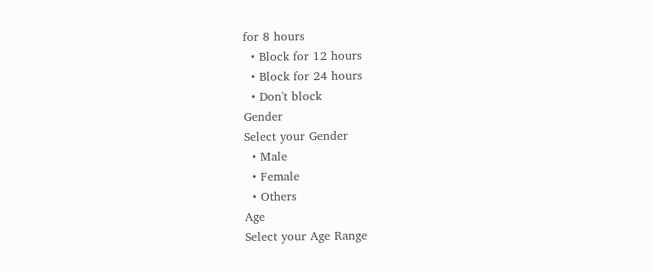for 8 hours
  • Block for 12 hours
  • Block for 24 hours
  • Don't block
Gender
Select your Gender
  • Male
  • Female
  • Others
Age
Select your Age Range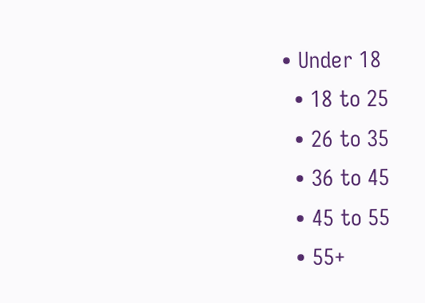• Under 18
  • 18 to 25
  • 26 to 35
  • 36 to 45
  • 45 to 55
  • 55+